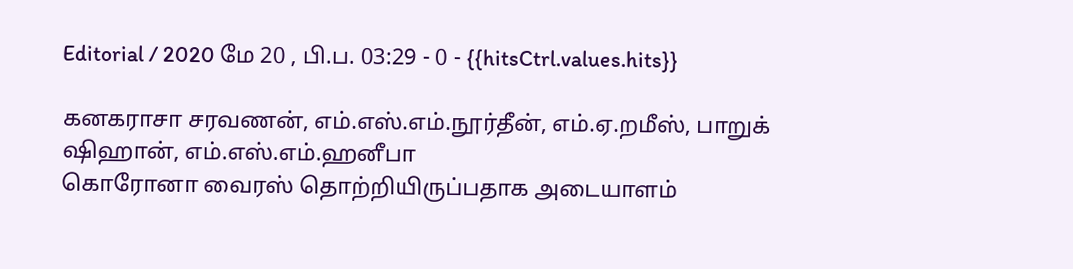Editorial / 2020 மே 20 , பி.ப. 03:29 - 0 - {{hitsCtrl.values.hits}}

கனகராசா சரவணன், எம்.எஸ்.எம்.நூர்தீன், எம்.ஏ.றமீஸ், பாறுக் ஷிஹான், எம்.எஸ்.எம்.ஹனீபா
கொரோனா வைரஸ் தொற்றியிருப்பதாக அடையாளம்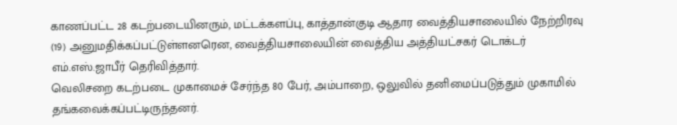காணப்பட்ட 28 கடற்படையினரும், மட்டக்களப்பு, காத்தான்குடி ஆதார வைத்தியசாலையில் நேற்றிரவு (19) அனுமதிக்கப்பட்டுள்ளனரென, வைத்தியசாலையின் வைத்திய அத்தியட்சகர் டொக்டர் எம்.எஸ்.ஜாபீர் தெரிவித்தார்.
வெலிசறை கடற்படை முகாமைச் சேர்ந்த 80 பேர், அம்பாறை, ஒலுவில் தனிமைப்படுத்தும் முகாமில் தங்கவைக்கப்பட்டிருந்தனர்.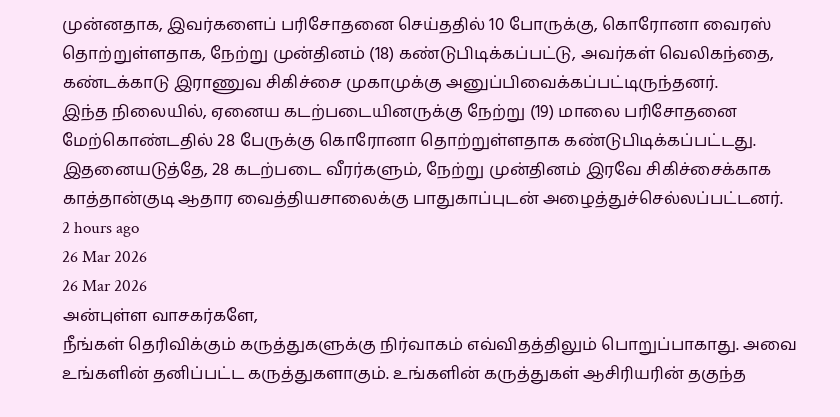முன்னதாக, இவர்களைப் பரிசோதனை செய்ததில் 10 போருக்கு, கொரோனா வைரஸ் தொற்றுள்ளதாக, நேற்று முன்தினம் (18) கண்டுபிடிக்கப்பட்டு, அவர்கள் வெலிகந்தை, கண்டக்காடு இராணுவ சிகிச்சை முகாமுக்கு அனுப்பிவைக்கப்பட்டிருந்தனர்.
இந்த நிலையில், ஏனைய கடற்படையினருக்கு நேற்று (19) மாலை பரிசோதனை மேற்கொண்டதில் 28 பேருக்கு கொரோனா தொற்றுள்ளதாக கண்டுபிடிக்கப்பட்டது.
இதனையடுத்தே, 28 கடற்படை வீரர்களும், நேற்று முன்தினம் இரவே சிகிச்சைக்காக காத்தான்குடி ஆதார வைத்தியசாலைக்கு பாதுகாப்புடன் அழைத்துச்செல்லப்பட்டனர்.
2 hours ago
26 Mar 2026
26 Mar 2026
அன்புள்ள வாசகர்களே,
நீங்கள் தெரிவிக்கும் கருத்துகளுக்கு நிர்வாகம் எவ்விதத்திலும் பொறுப்பாகாது. அவை உங்களின் தனிப்பட்ட கருத்துகளாகும். உங்களின் கருத்துகள் ஆசிரியரின் தகுந்த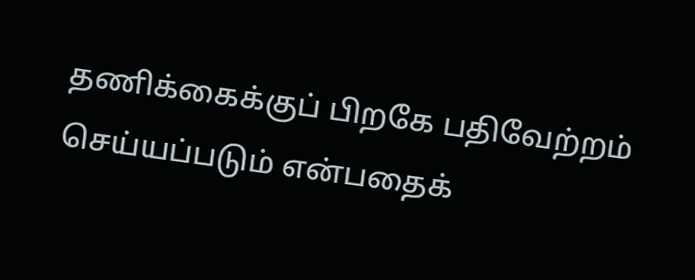தணிக்கைக்குப் பிறகே பதிவேற்றம் செய்யப்படும் என்பதைக்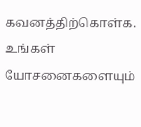கவனத்திற்கொள்க. உங்கள் யோசனைகளையும்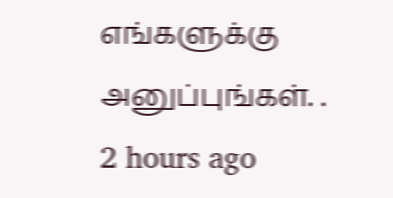எங்களுக்கு அனுப்புங்கள். .
2 hours ago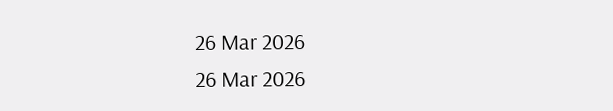26 Mar 2026
26 Mar 2026